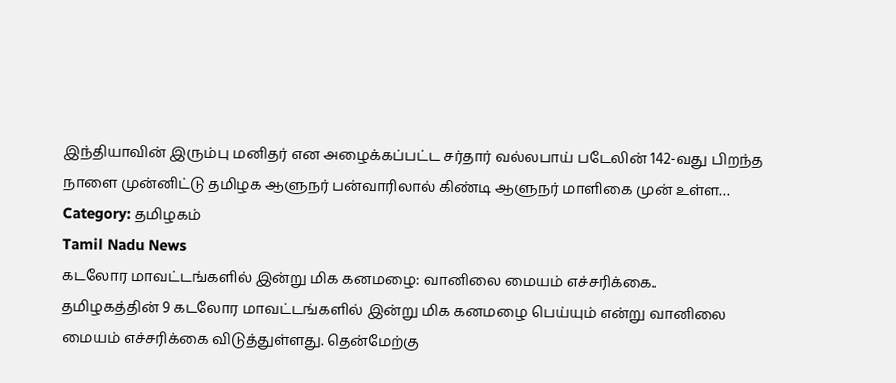இந்தியாவின் இரும்பு மனிதர் என அழைக்கப்பட்ட சர்தார் வல்லபாய் படேலின் 142-வது பிறந்த நாளை முன்னிட்டு தமிழக ஆளுநர் பன்வாரிலால் கிண்டி ஆளுநர் மாளிகை முன் உள்ள…
Category: தமிழகம்
Tamil Nadu News
கடலோர மாவட்டங்களில் இன்று மிக கனமழை: வானிலை மையம் எச்சரிக்கை..
தமிழகத்தின் 9 கடலோர மாவட்டங்களில் இன்று மிக கனமழை பெய்யும் என்று வானிலை மையம் எச்சரிக்கை விடுத்துள்ளது. தென்மேற்கு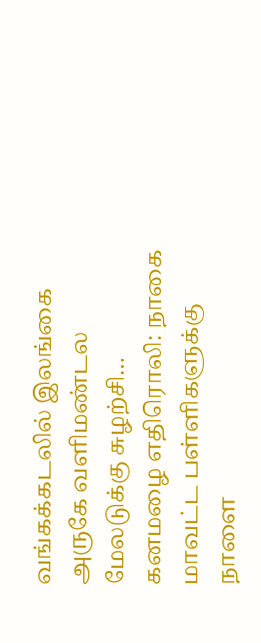வங்கக்கடலில் இலங்கை அருகே வளிமண்டல மேலடுக்கு சுழற்சி…
கனமழை எதிரொலி: நாகை மாவட்ட பள்ளிகளுக்கு நாளை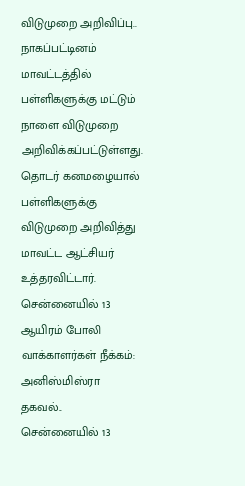விடுமுறை அறிவிப்பு..
நாகப்பட்டினம் மாவட்டத்தில் பள்ளிகளுக்கு மட்டும் நாளை விடுமுறை அறிவிக்கப்பட்டுள்ளது. தொடர் கனமழையால் பள்ளிகளுக்கு விடுமுறை அறிவித்து மாவட்ட ஆட்சியர் உத்தரவிட்டார்.
சென்னையில் 13 ஆயிரம் போலி வாக்காளர்கள் நீக்கம்: அனிஸ்மிஸ்ரா தகவல்..
சென்னையில் 13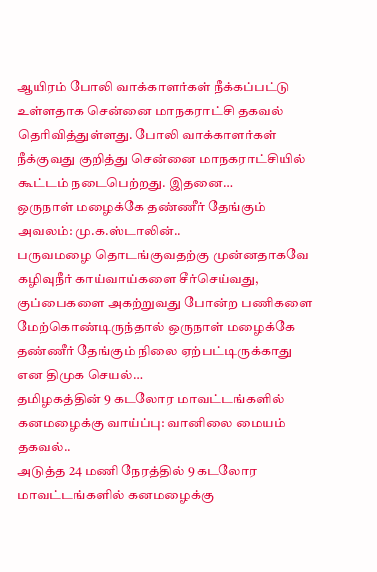ஆயிரம் போலி வாக்காளர்கள் நீக்கப்பட்டு உள்ளதாக சென்னை மாநகராட்சி தகவல் தெரிவித்துள்ளது. போலி வாக்காளர்கள் நீக்குவது குறித்து சென்னை மாநகராட்சியில் கூட்டம் நடைபெற்றது. இதனை…
ஒருநாள் மழைக்கே தண்ணீர் தேங்கும் அவலம்: மு.க.ஸ்டாலின்..
பருவமழை தொடங்குவதற்கு முன்னதாகவே கழிவுநீர் காய்வாய்களை சீர்செய்வது, குப்பைகளை அகற்றுவது போன்ற பணிகளை மேற்கொண்டிருந்தால் ஒருநாள் மழைக்கே தண்ணீர் தேங்கும் நிலை ஏற்பட்டிருக்காது என திமுக செயல்…
தமிழகத்தின் 9 கடலோர மாவட்டங்களில் கனமழைக்கு வாய்ப்பு: வானிலை மையம் தகவல்..
அடுத்த 24 மணி நேரத்தில் 9 கடலோர மாவட்டங்களில் கனமழைக்கு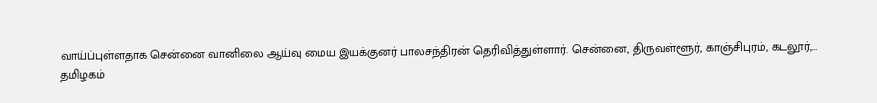வாய்ப்புள்ளதாக சென்னை வானிலை ஆய்வு மைய இயக்குனர் பாலசந்திரன் தெரிவித்துள்ளார். சென்னை, திருவள்ளூர், காஞ்சிபுரம், கடலூர்,…
தமிழகம்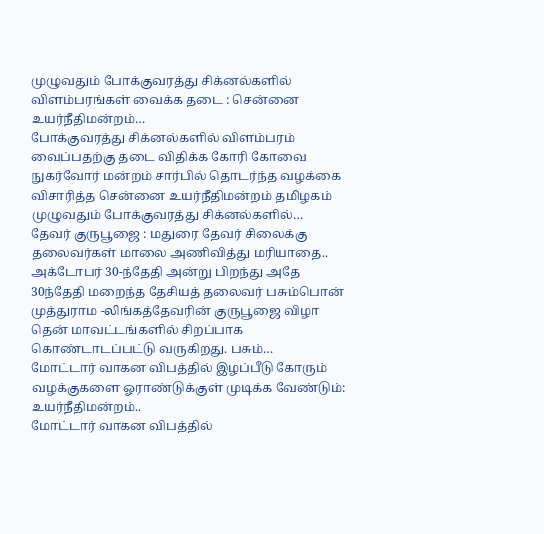முழுவதும் போக்குவரத்து சிக்னல்களில் விளம்பரங்கள் வைக்க தடை : சென்னை உயர்நீதிமன்றம்…
போக்குவரத்து சிக்னல்களில் விளம்பரம் வைப்பதற்கு தடை விதிக்க கோரி கோவை நுகர்வோர் மன்றம் சார்பில் தொடர்ந்த வழக்கை விசாரித்த சென்னை உயர்நீதிமன்றம் தமிழகம் முழுவதும் போக்குவரத்து சிக்னல்களில்…
தேவர் குருபூஜை : மதுரை தேவர் சிலைக்கு தலைவர்கள் மாலை அணிவித்து மரியாதை..
அக்டோபர் 30-ந்தேதி அன்று பிறந்து அதே 30ந்தேதி மறைந்த தேசியத் தலைவர் பசும்பொன் முத்துராம -லிங்கத்தேவரின் குருபூஜை விழா தென் மாவட்டங்களில் சிறப்பாக கொண்டாடப்பட்டு வருகிறது. பசும்…
மோட்டார் வாகன விபத்தில் இழப்பீடு கோரும் வழக்குகளை ஓராண்டுக்குள் முடிக்க வேண்டும்: உயர்நீதிமன்றம்..
மோட்டார் வாகன விபத்தில்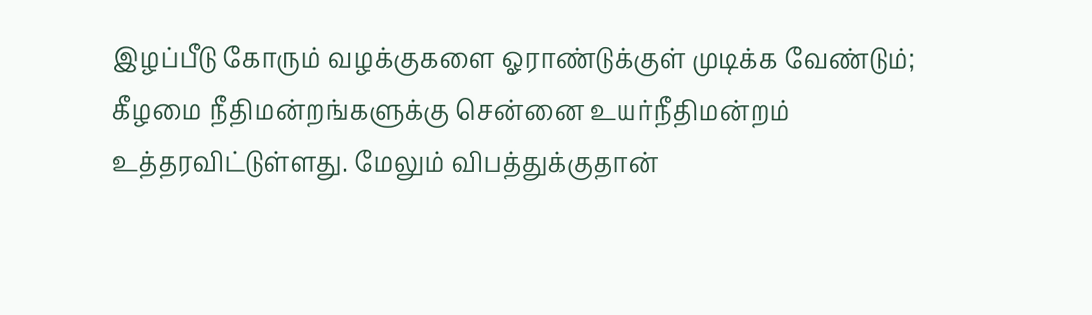இழப்பீடு கோரும் வழக்குகளை ஓராண்டுக்குள் முடிக்க வேண்டும்; கீழமை நீதிமன்றங்களுக்கு சென்னை உயர்நீதிமன்றம் உத்தரவிட்டுள்ளது. மேலும் விபத்துக்குதான்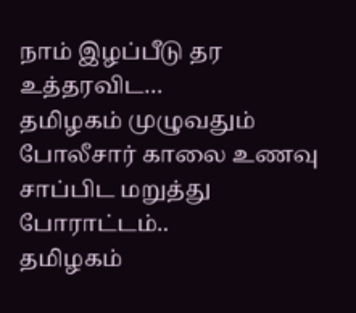நாம் இழப்பீடு தர உத்தரவிட…
தமிழகம் முழுவதும் போலீசார் காலை உணவு சாப்பிட மறுத்து போராட்டம்..
தமிழகம்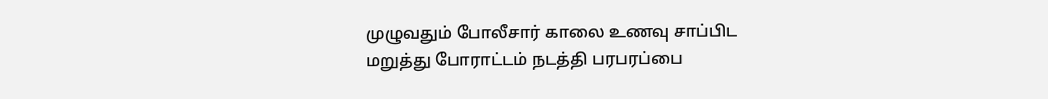முழுவதும் போலீசார் காலை உணவு சாப்பிட மறுத்து போராட்டம் நடத்தி பரபரப்பை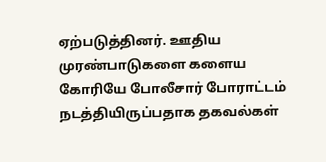ஏற்படுத்தினர். ஊதிய முரண்பாடுகளை களைய கோரியே போலீசார் போராட்டம் நடத்தியிருப்பதாக தகவல்கள்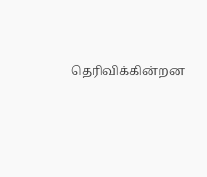தெரிவிக்கின்றன